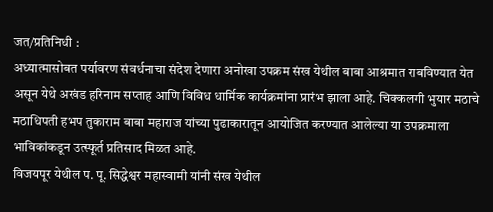जत/प्रतिनिधी :
अध्यात्मासोबत पर्यावरण संवर्धनाचा संदेश देणारा अनोखा उपक्रम संख येथील बाबा आश्रमात राबविण्यात येत असून येथे अखंड हरिनाम सप्ताह आणि विविध धार्मिक कार्यक्रमांना प्रारंभ झाला आहे. चिक्कलगी भुयार मठाचे मठाधिपती हभप तुकाराम बाबा महाराज यांच्या पुढाकारातून आयोजित करण्यात आलेल्या या उपक्रमाला भाविकांकडून उत्स्फूर्त प्रतिसाद मिळत आहे.
विजयपूर येथील प. पू. सिद्धेश्वर महास्वामी यांनी संख येथील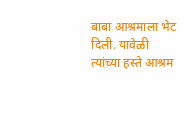बाबा आश्रमाला भेट दिली. यावेळी त्यांच्या हस्ते आश्रम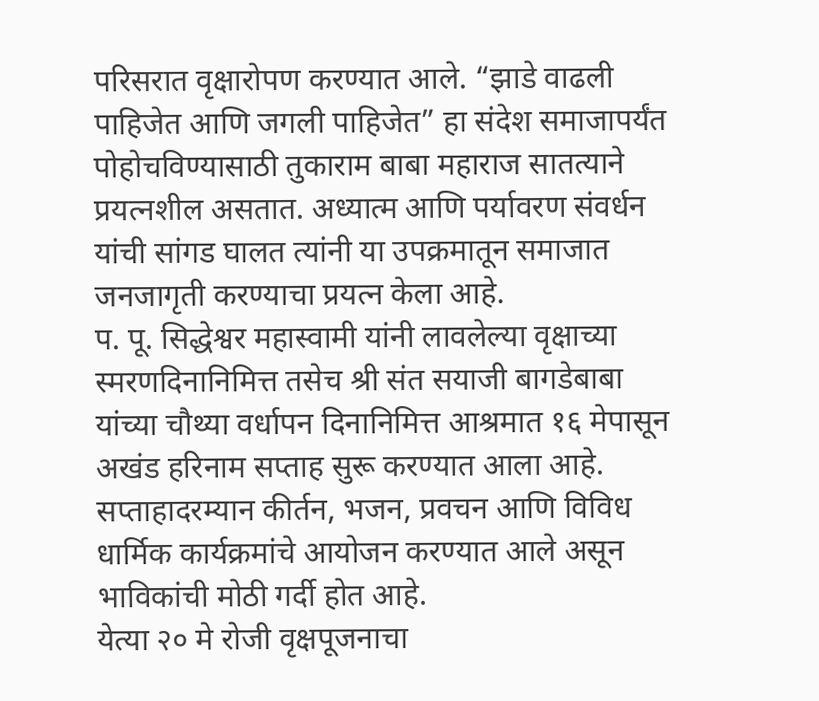परिसरात वृक्षारोपण करण्यात आले. “झाडे वाढली पाहिजेत आणि जगली पाहिजेत” हा संदेश समाजापर्यंत पोहोचविण्यासाठी तुकाराम बाबा महाराज सातत्याने प्रयत्नशील असतात. अध्यात्म आणि पर्यावरण संवर्धन यांची सांगड घालत त्यांनी या उपक्रमातून समाजात जनजागृती करण्याचा प्रयत्न केला आहे.
प. पू. सिद्धेश्वर महास्वामी यांनी लावलेल्या वृक्षाच्या स्मरणदिनानिमित्त तसेच श्री संत सयाजी बागडेबाबा यांच्या चौथ्या वर्धापन दिनानिमित्त आश्रमात १६ मेपासून अखंड हरिनाम सप्ताह सुरू करण्यात आला आहे. सप्ताहादरम्यान कीर्तन, भजन, प्रवचन आणि विविध धार्मिक कार्यक्रमांचे आयोजन करण्यात आले असून भाविकांची मोठी गर्दी होत आहे.
येत्या २० मे रोजी वृक्षपूजनाचा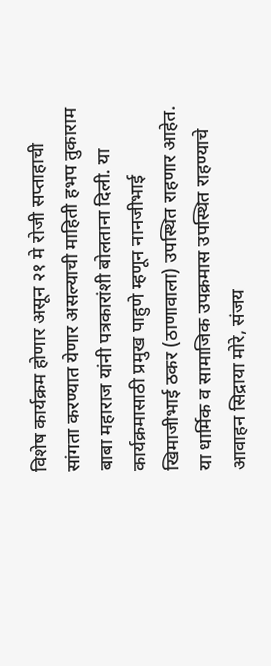विशेष कार्यक्रम होणार असून २१ मे रोजी सप्ताहाची सांगता करण्यात येणार असल्याची माहिती हभप तुकाराम बाबा महाराज यांनी पत्रकारांशी बोलताना दिली. या कार्यक्रमासाठी प्रमुख पाहुणे म्हणून नानजीभाई खिमाजीभाई ठकर (ठाणावाला) उपस्थित राहणार आहेत.
या धार्मिक व सामाजिक उपक्रमास उपस्थित राहण्याचे आवाहन सिद्राया मोरे, संजय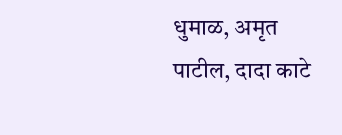धुमाळ, अमृत पाटील, दादा काटे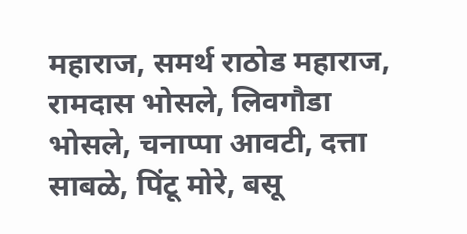महाराज, समर्थ राठोड महाराज, रामदास भोसले, लिवगौडा भोसले, चनाप्पा आवटी, दत्ता साबळे, पिंटू मोरे, बसू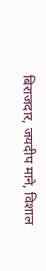बिराजदार, जयदीप माने, विशाल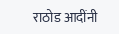राठोड आदींनी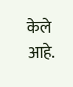केले आहे.